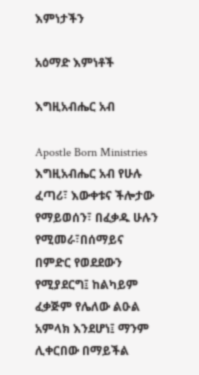እምነታችን

አዕማድ እምነቶች

እግዚአብሔር አብ

Apostle Born Ministries እግዚአብሔር አብ የሁሉ ፈጣሪ፣ እውቀቱና ችሎታው የማይወሰን፣ በፈቃዱ ሁሉን የሚመራ፣በሰማይና በምድር የወደደውን የሚያደርግ፤ ከልካይም ፈቃጅም የሌለው ልዑል አምላክ እንደሆነ፤ ማንም ሊቀርበው በማይችል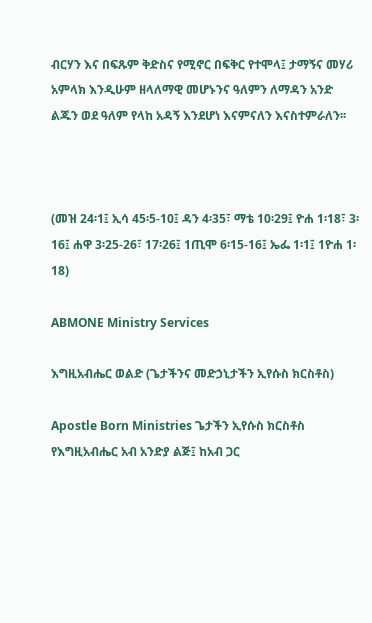ብርሃን እና በፍጹም ቅድስና የሚኖር በፍቅር የተሞላ፤ ታማኝና መሃሪ አምላክ እንዲሁም ዘላለማዊ መሆኑንና ዓለምን ለማዳን አንድ ልጁን ወደ ዓለም የላከ አዳኝ እንደሆነ እናምናለን እናስተምራለን፡፡



(መዝ 24፡1፤ ኢሳ 45፡5-10፤ ዳን 4፡35፣ ማቴ 10፡29፤ ዮሐ 1፡18፣ 3፡16፤ ሐዋ 3፡25-26፣ 17፡26፤ 1ጢሞ 6፡15-16፤ ኤፌ 1፡1፤ 1ዮሐ 1፡18)

ABMONE Ministry Services

እግዚአብሔር ወልድ (ጌታችንና መድኃኒታችን ኢየሱስ ክርስቶስ)

Apostle Born Ministries ጌታችን ኢየሱስ ክርስቶስ የእግዚአብሔር አብ አንድያ ልጅ፤ ከአብ ጋር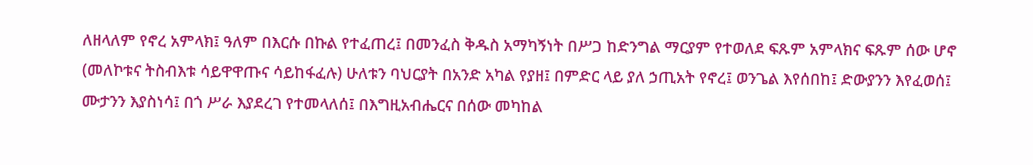ለዘላለም የኖረ አምላክ፤ ዓለም በእርሱ በኩል የተፈጠረ፤ በመንፈስ ቅዱስ አማካኝነት በሥጋ ከድንግል ማርያም የተወለደ ፍጹም አምላክና ፍጹም ሰው ሆኖ (መለኮቱና ትስብእቱ ሳይዋዋጡና ሳይከፋፈሉ) ሁለቱን ባህርያት በአንድ አካል የያዘ፤ በምድር ላይ ያለ ኃጢአት የኖረ፤ ወንጌል እየሰበከ፤ ድውያንን እየፈወሰ፤ ሙታንን እያስነሳ፤ በጎ ሥራ እያደረገ የተመላለሰ፤ በእግዚአብሔርና በሰው መካከል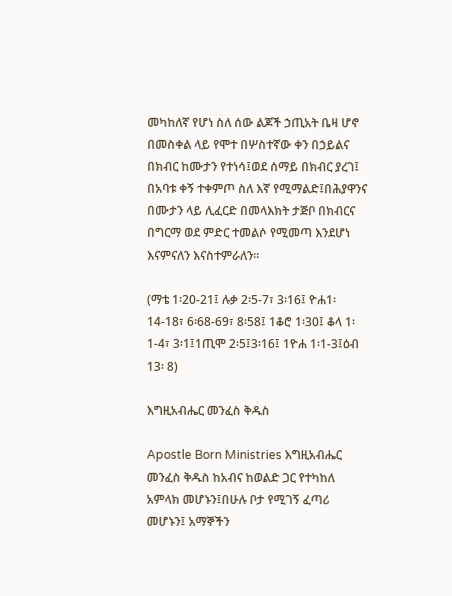መካከለኛ የሆነ ስለ ሰው ልጆች ኃጢአት ቤዛ ሆኖ በመስቀል ላይ የሞተ በሦስተኛው ቀን በኃይልና በክብር ከሙታን የተነሳ፤ወደ ሰማይ በክብር ያረገ፤ በአባቱ ቀኝ ተቀምጦ ስለ እኛ የሚማልድ፤በሕያዋንና በሙታን ላይ ሊፈርድ በመላእክት ታጅቦ በክብርና በግርማ ወደ ምድር ተመልሶ የሚመጣ እንደሆነ እናምናለን እናስተምራለን፡፡

(ማቴ 1፡20-21፤ ሉቃ 2፡5-7፣ 3፡16፤ ዮሐ1፡14-18፣ 6፡68-69፣ 8፡58፤ 1ቆሮ 1፡30፤ ቆላ 1፡1-4፣ 3፡1፤1ጢሞ 2፡5፤3፡16፤ 1ዮሐ 1፡1-3፤ዕብ 13፡ 8)

እግዚአብሔር መንፈስ ቅዱስ

Apostle Born Ministries እግዚአብሔር መንፈስ ቅዱስ ከአብና ከወልድ ጋር የተካከለ አምላክ መሆኑን፤በሁሉ ቦታ የሚገኝ ፈጣሪ መሆኑን፤ አማኞችን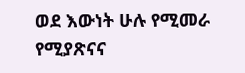ወደ እውነት ሁሉ የሚመራ የሚያጽናና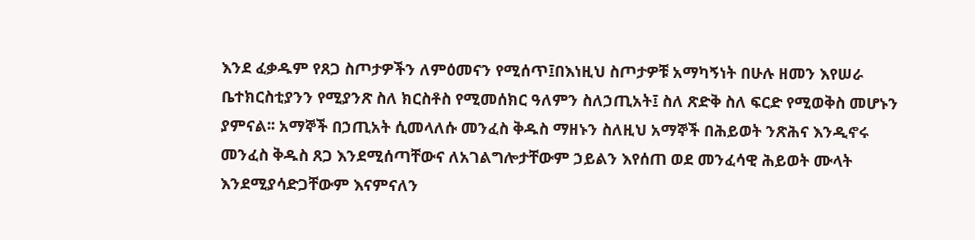እንደ ፈቃዱም የጸጋ ስጦታዎችን ለምዕመናን የሚሰጥ፤በእነዚህ ስጦታዎቹ አማካኝነት በሁሉ ዘመን እየሠራ ቤተክርስቲያንን የሚያንጽ ስለ ክርስቶስ የሚመሰክር ዓለምን ስለኃጢአት፤ ስለ ጽድቅ ስለ ፍርድ የሚወቅስ መሆኑን ያምናል፡፡ አማኞች በኃጢአት ሲመላለሱ መንፈስ ቅዱስ ማዘኑን ስለዚህ አማኞች በሕይወት ንጽሕና እንዲኖሩ መንፈስ ቅዱስ ጸጋ እንደሚሰጣቸውና ለአገልግሎታቸውም ኃይልን እየሰጠ ወደ መንፈሳዊ ሕይወት ሙላት እንደሚያሳድጋቸውም እናምናለን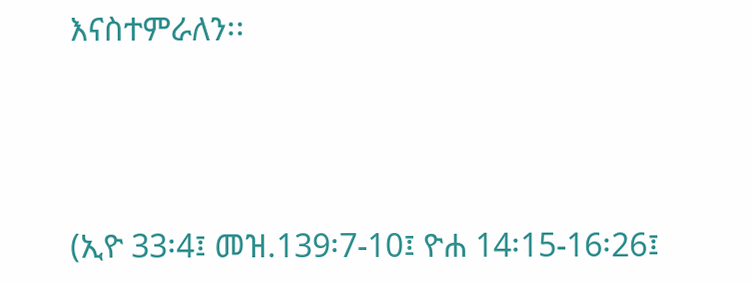እናስተምራለን፡፡



(ኢዮ 33፡4፤ መዝ.139፡7-10፤ ዮሐ 14፡15-16፡26፤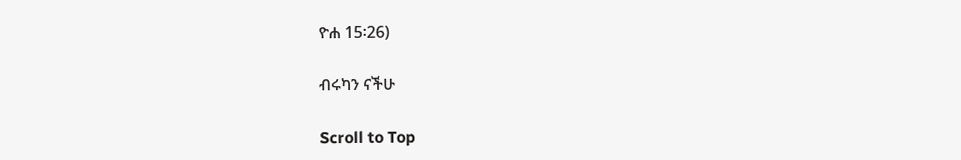ዮሐ 15፡26)

ብሩካን ናችሁ

Scroll to Top